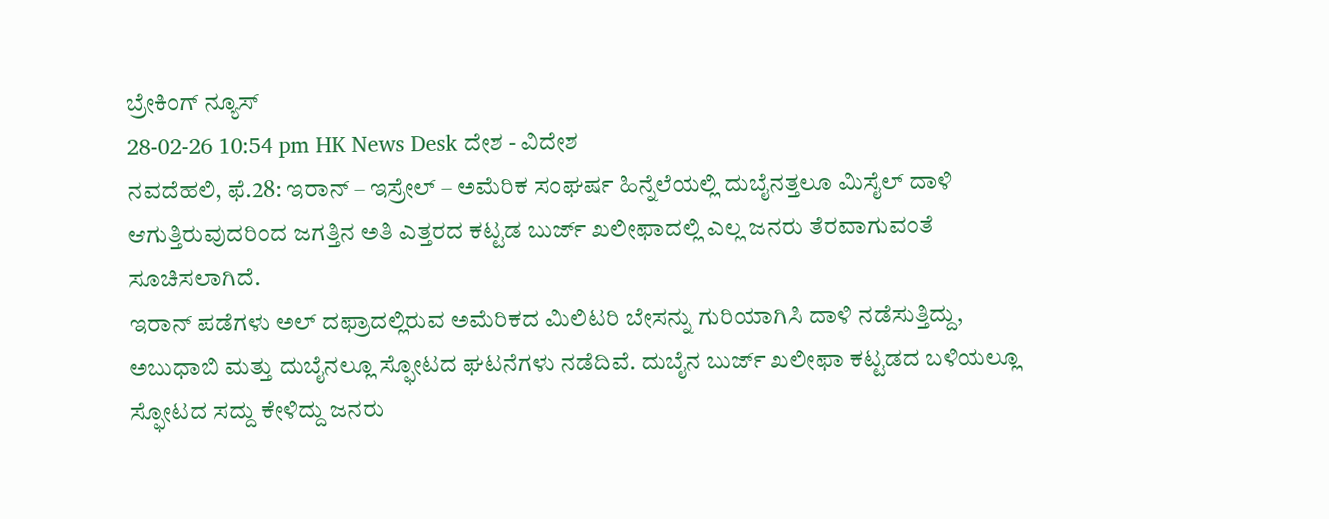ಬ್ರೇಕಿಂಗ್ ನ್ಯೂಸ್
28-02-26 10:54 pm HK News Desk ದೇಶ - ವಿದೇಶ
ನವದೆಹಲಿ, ಫೆ.28: ಇರಾನ್ – ಇಸ್ರೇಲ್ – ಅಮೆರಿಕ ಸಂಘರ್ಷ ಹಿನ್ನೆಲೆಯಲ್ಲಿ ದುಬೈನತ್ತಲೂ ಮಿಸೈಲ್ ದಾಳಿ ಆಗುತ್ತಿರುವುದರಿಂದ ಜಗತ್ತಿನ ಅತಿ ಎತ್ತರದ ಕಟ್ಟಡ ಬುರ್ಜ್ ಖಲೀಫಾದಲ್ಲಿ ಎಲ್ಲ ಜನರು ತೆರವಾಗುವಂತೆ ಸೂಚಿಸಲಾಗಿದೆ.
ಇರಾನ್ ಪಡೆಗಳು ಅಲ್ ದಫ್ರಾದಲ್ಲಿರುವ ಅಮೆರಿಕದ ಮಿಲಿಟರಿ ಬೇಸನ್ನು ಗುರಿಯಾಗಿಸಿ ದಾಳಿ ನಡೆಸುತ್ತಿದ್ದು, ಅಬುಧಾಬಿ ಮತ್ತು ದುಬೈನಲ್ಲೂ ಸ್ಫೋಟದ ಘಟನೆಗಳು ನಡೆದಿವೆ. ದುಬೈನ ಬುರ್ಜ್ ಖಲೀಫಾ ಕಟ್ಟಡದ ಬಳಿಯಲ್ಲೂ ಸ್ಫೋಟದ ಸದ್ದು ಕೇಳಿದ್ದು ಜನರು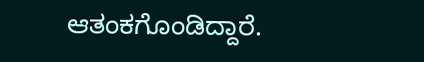ಆತಂಕಗೊಂಡಿದ್ದಾರೆ.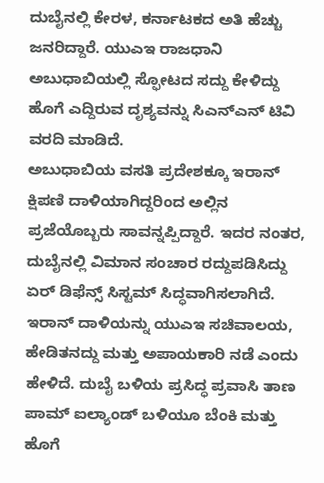ದುಬೈನಲ್ಲಿ ಕೇರಳ, ಕರ್ನಾಟಕದ ಅತಿ ಹೆಚ್ಚು ಜನರಿದ್ದಾರೆ. ಯುಎಇ ರಾಜಧಾನಿ ಅಬುಧಾಬಿಯಲ್ಲಿ ಸ್ಫೋಟದ ಸದ್ದು ಕೇಳಿದ್ದು ಹೊಗೆ ಎದ್ದಿರುವ ದೃಶ್ಯವನ್ನು ಸಿಎನ್ಎನ್ ಟಿವಿ ವರದಿ ಮಾಡಿದೆ.
ಅಬುಧಾಬಿಯ ವಸತಿ ಪ್ರದೇಶಕ್ಕೂ ಇರಾನ್ ಕ್ಷಿಪಣಿ ದಾಳಿಯಾಗಿದ್ದರಿಂದ ಅಲ್ಲಿನ ಪ್ರಜೆಯೊಬ್ಬರು ಸಾವನ್ನಪ್ಪಿದ್ದಾರೆ. ಇದರ ನಂತರ, ದುಬೈನಲ್ಲಿ ವಿಮಾನ ಸಂಚಾರ ರದ್ದುಪಡಿಸಿದ್ದು ಏರ್ ಡಿಫೆನ್ಸ್ ಸಿಸ್ಟಮ್ ಸಿದ್ಧವಾಗಿಸಲಾಗಿದೆ. ಇರಾನ್ ದಾಳಿಯನ್ನು ಯುಎಇ ಸಚಿವಾಲಯ, ಹೇಡಿತನದ್ದು ಮತ್ತು ಅಪಾಯಕಾರಿ ನಡೆ ಎಂದು ಹೇಳಿದೆ. ದುಬೈ ಬಳಿಯ ಪ್ರಸಿದ್ಧ ಪ್ರವಾಸಿ ತಾಣ ಪಾಮ್ ಐಲ್ಯಾಂಡ್ ಬಳಿಯೂ ಬೆಂಕಿ ಮತ್ತು ಹೊಗೆ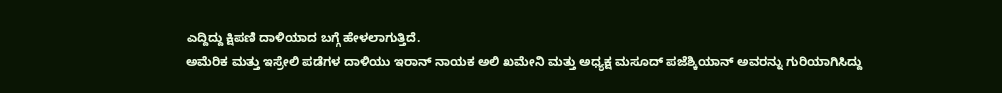ಎದ್ದಿದ್ದು ಕ್ಷಿಪಣಿ ದಾಳಿಯಾದ ಬಗ್ಗೆ ಹೇಳಲಾಗುತ್ತಿದೆ.
ಅಮೆರಿಕ ಮತ್ತು ಇಸ್ರೇಲಿ ಪಡೆಗಳ ದಾಳಿಯು ಇರಾನ್ ನಾಯಕ ಅಲಿ ಖಮೇನಿ ಮತ್ತು ಅಧ್ಯಕ್ಷ ಮಸೂದ್ ಪಜೆಶ್ಕಿಯಾನ್ ಅವರನ್ನು ಗುರಿಯಾಗಿಸಿದ್ದು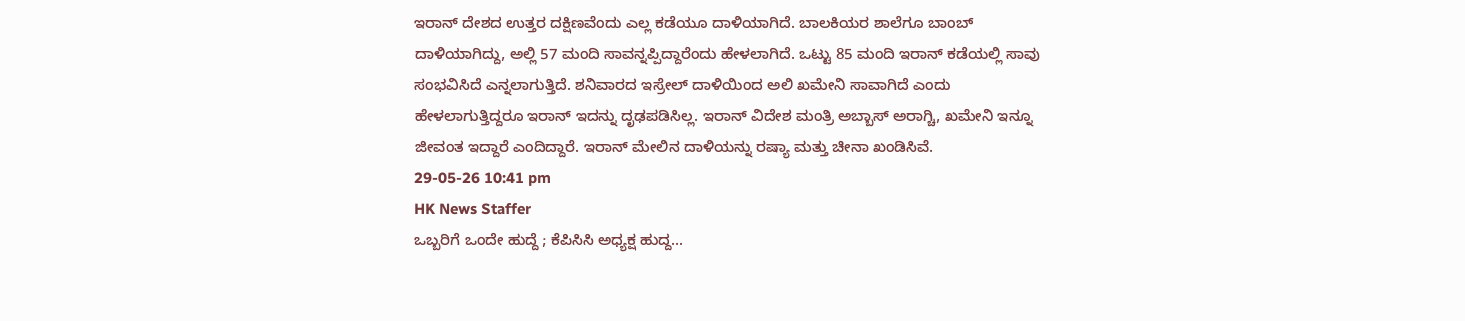ಇರಾನ್ ದೇಶದ ಉತ್ತರ ದಕ್ಷಿಣವೆಂದು ಎಲ್ಲ ಕಡೆಯೂ ದಾಳಿಯಾಗಿದೆ. ಬಾಲಕಿಯರ ಶಾಲೆಗೂ ಬಾಂಬ್ ದಾಳಿಯಾಗಿದ್ದು, ಅಲ್ಲಿ 57 ಮಂದಿ ಸಾವನ್ನಪ್ಪಿದ್ದಾರೆಂದು ಹೇಳಲಾಗಿದೆ. ಒಟ್ಟು 85 ಮಂದಿ ಇರಾನ್ ಕಡೆಯಲ್ಲಿ ಸಾವು ಸಂಭವಿಸಿದೆ ಎನ್ನಲಾಗುತ್ತಿದೆ. ಶನಿವಾರದ ಇಸ್ರೇಲ್ ದಾಳಿಯಿಂದ ಅಲಿ ಖಮೇನಿ ಸಾವಾಗಿದೆ ಎಂದು ಹೇಳಲಾಗುತ್ತಿದ್ದರೂ ಇರಾನ್ ಇದನ್ನು ದೃಢಪಡಿಸಿಲ್ಲ. ಇರಾನ್ ವಿದೇಶ ಮಂತ್ರಿ ಅಬ್ಬಾಸ್ ಅರಾಗ್ಚಿ, ಖಮೇನಿ ಇನ್ನೂ ಜೀವಂತ ಇದ್ದಾರೆ ಎಂದಿದ್ದಾರೆ. ಇರಾನ್ ಮೇಲಿನ ದಾಳಿಯನ್ನು ರಷ್ಯಾ ಮತ್ತು ಚೀನಾ ಖಂಡಿಸಿವೆ.
29-05-26 10:41 pm
HK News Staffer
ಒಬ್ಬರಿಗೆ ಒಂದೇ ಹುದ್ದೆ ; ಕೆಪಿಸಿಸಿ ಅಧ್ಯಕ್ಷ ಹುದ್ದ...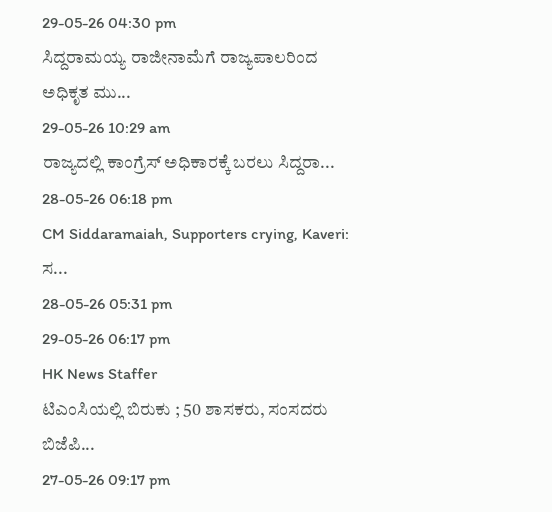29-05-26 04:30 pm
ಸಿದ್ದರಾಮಯ್ಯ ರಾಜೀನಾಮೆಗೆ ರಾಜ್ಯಪಾಲರಿಂದ ಅಧಿಕೃತ ಮು...
29-05-26 10:29 am
ರಾಜ್ಯದಲ್ಲಿ ಕಾಂಗ್ರೆಸ್ ಅಧಿಕಾರಕ್ಕೆ ಬರಲು ಸಿದ್ದರಾ...
28-05-26 06:18 pm
CM Siddaramaiah, Supporters crying, Kaveri: ಸ...
28-05-26 05:31 pm
29-05-26 06:17 pm
HK News Staffer
ಟಿಎಂಸಿಯಲ್ಲಿ ಬಿರುಕು ; 50 ಶಾಸಕರು, ಸಂಸದರು ಬಿಜೆಪಿ...
27-05-26 09:17 pm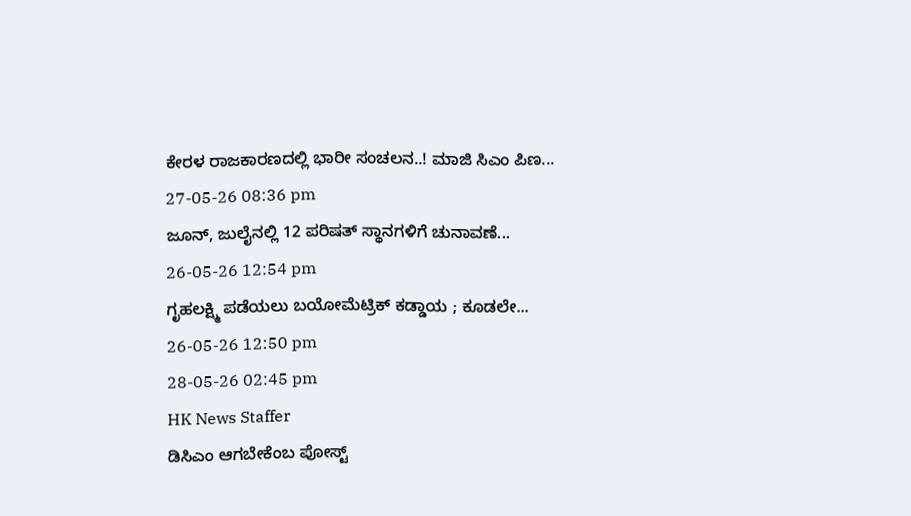ಕೇರಳ ರಾಜಕಾರಣದಲ್ಲಿ ಭಾರೀ ಸಂಚಲನ..! ಮಾಜಿ ಸಿಎಂ ಪಿಣ...
27-05-26 08:36 pm
ಜೂನ್, ಜುಲೈನಲ್ಲಿ 12 ಪರಿಷತ್ ಸ್ಥಾನಗಳಿಗೆ ಚುನಾವಣೆ...
26-05-26 12:54 pm
ಗೃಹಲಕ್ಷ್ಮಿ ಪಡೆಯಲು ಬಯೋಮೆಟ್ರಿಕ್ ಕಡ್ಡಾಯ ; ಕೂಡಲೇ...
26-05-26 12:50 pm
28-05-26 02:45 pm
HK News Staffer
ಡಿಸಿಎಂ ಆಗಬೇಕೆಂಬ ಪೋಸ್ಟ್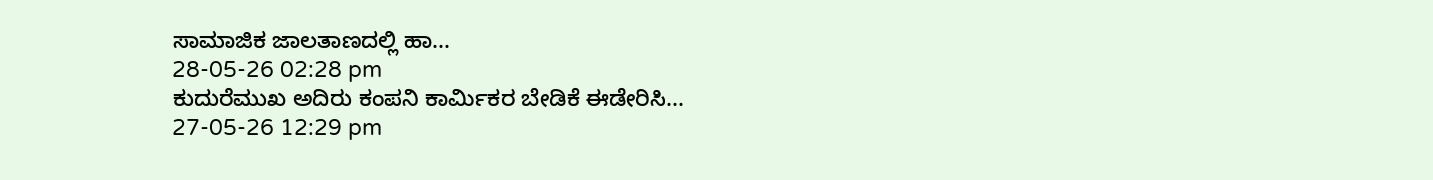ಸಾಮಾಜಿಕ ಜಾಲತಾಣದಲ್ಲಿ ಹಾ...
28-05-26 02:28 pm
ಕುದುರೆಮುಖ ಅದಿರು ಕಂಪನಿ ಕಾರ್ಮಿಕರ ಬೇಡಿಕೆ ಈಡೇರಿಸಿ...
27-05-26 12:29 pm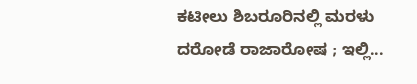ಕಟೀಲು ಶಿಬರೂರಿನಲ್ಲಿ ಮರಳು ದರೋಡೆ ರಾಜಾರೋಷ ; ಇಲ್ಲಿ...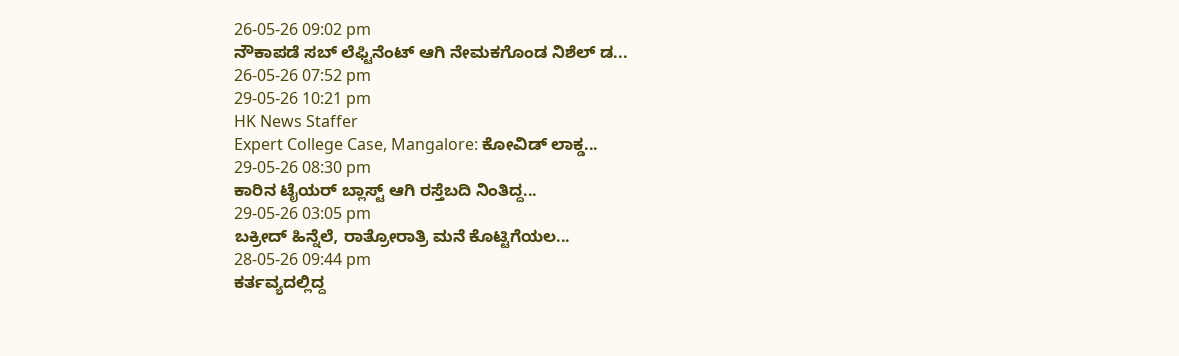26-05-26 09:02 pm
ನೌಕಾಪಡೆ ಸಬ್ ಲೆಫ್ಟಿನೆಂಟ್ ಆಗಿ ನೇಮಕಗೊಂಡ ನಿಶೆಲ್ ಡ...
26-05-26 07:52 pm
29-05-26 10:21 pm
HK News Staffer
Expert College Case, Mangalore: ಕೋವಿಡ್ ಲಾಕ್ಡ...
29-05-26 08:30 pm
ಕಾರಿನ ಟೈಯರ್ ಬ್ಲಾಸ್ಟ್ ಆಗಿ ರಸ್ತೆಬದಿ ನಿಂತಿದ್ದ...
29-05-26 03:05 pm
ಬಕ್ರೀದ್ ಹಿನ್ನೆಲೆ, ರಾತ್ರೋರಾತ್ರಿ ಮನೆ ಕೊಟ್ಟಿಗೆಯಲ...
28-05-26 09:44 pm
ಕರ್ತವ್ಯದಲ್ಲಿದ್ದ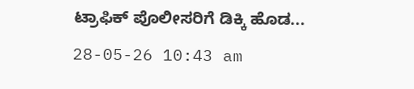ಟ್ರಾಫಿಕ್ ಪೊಲೀಸರಿಗೆ ಡಿಕ್ಕಿ ಹೊಡ...
28-05-26 10:43 am